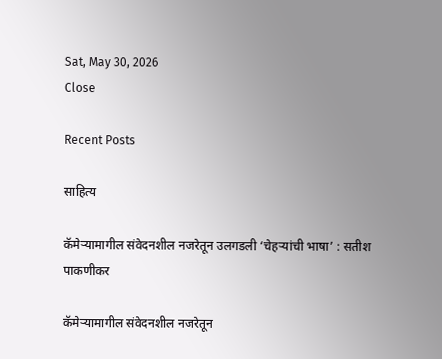Sat, May 30, 2026
Close

Recent Posts

साहित्य

कॅमेऱ्यामागील संवेदनशील नजरेतून उलगडली ‘चेहऱ्यांची भाषा’ : सतीश पाकणीकर

कॅमेऱ्यामागील संवेदनशील नजरेतून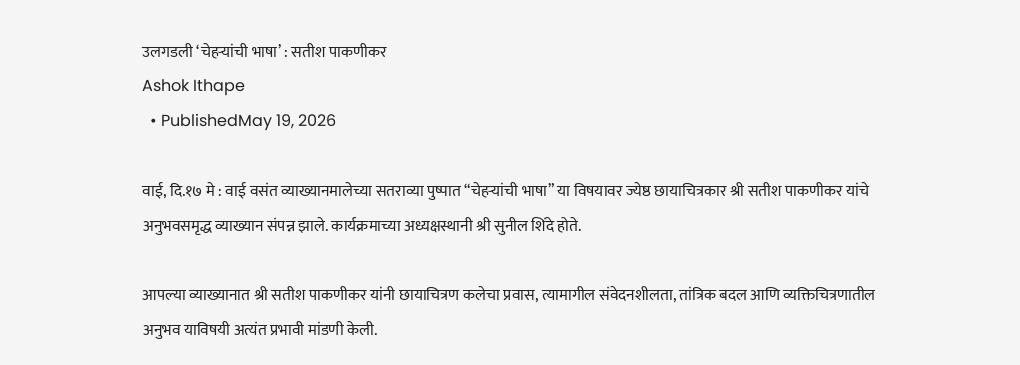उलगडली ‘चेहऱ्यांची भाषा’ : सतीश पाकणीकर
Ashok Ithape
  • PublishedMay 19, 2026

वाई, दि.१७ मे : वाई वसंत व्याख्यानमालेच्या सतराव्या पुष्पात “चेहऱ्यांची भाषा” या विषयावर ज्येष्ठ छायाचित्रकार श्री सतीश पाकणीकर यांचे अनुभवसमृद्ध व्याख्यान संपन्न झाले. कार्यक्रमाच्या अध्यक्षस्थानी श्री सुनील शिंदे होते.

आपल्या व्याख्यानात श्री सतीश पाकणीकर यांनी छायाचित्रण कलेचा प्रवास, त्यामागील संवेदनशीलता, तांत्रिक बदल आणि व्यक्तिचित्रणातील अनुभव याविषयी अत्यंत प्रभावी मांडणी केली.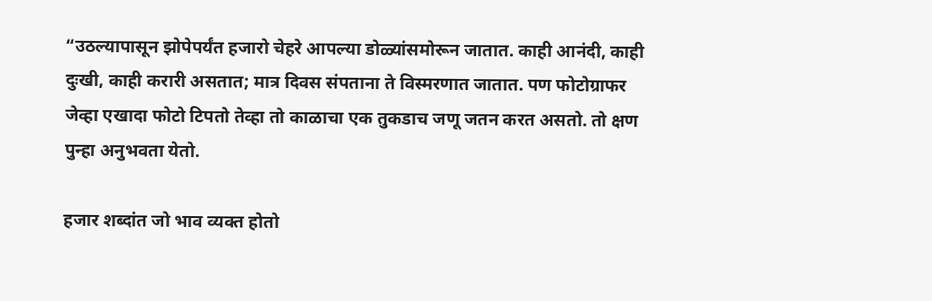“उठल्यापासून झोपेपर्यंत हजारो चेहरे आपल्या डोळ्यांसमोरून जातात. काही आनंदी, काही दुःखी, काही करारी असतात; मात्र दिवस संपताना ते विस्मरणात जातात. पण फोटोग्राफर जेव्हा एखादा फोटो टिपतो तेव्हा तो काळाचा एक तुकडाच जणू जतन करत असतो. तो क्षण पुन्हा अनुभवता येतो.

हजार शब्दांत जो भाव व्यक्त होतो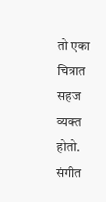तो एका चित्रात सहज व्यक्त होतो. संगीत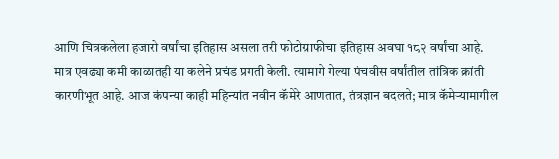आणि चित्रकलेला हजारो वर्षांचा इतिहास असला तरी फोटोग्राफीचा इतिहास अवघा १८२ वर्षांचा आहे. मात्र एवढ्या कमी काळातही या कलेने प्रचंड प्रगती केली. त्यामागे गेल्या पंचवीस वर्षांतील तांत्रिक क्रांती कारणीभूत आहे. आज कंपन्या काही महिन्यांत नवीन कॅमेरे आणतात, तंत्रज्ञान बदलते; मात्र कॅमेऱ्यामागील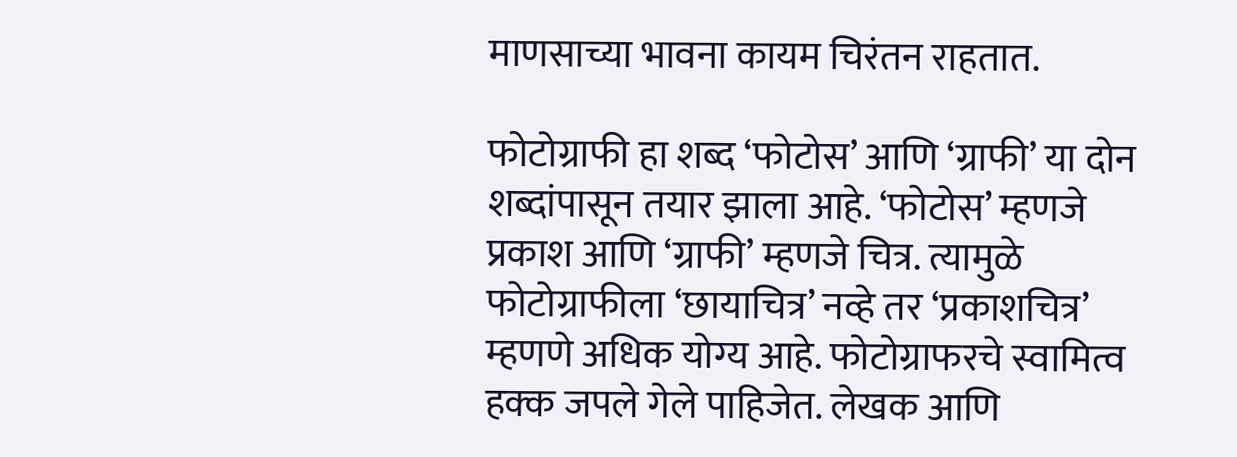माणसाच्या भावना कायम चिरंतन राहतात.

फोटोग्राफी हा शब्द ‘फोटोस’ आणि ‘ग्राफी’ या दोन शब्दांपासून तयार झाला आहे. ‘फोटोस’ म्हणजे प्रकाश आणि ‘ग्राफी’ म्हणजे चित्र. त्यामुळे फोटोग्राफीला ‘छायाचित्र’ नव्हे तर ‘प्रकाशचित्र’ म्हणणे अधिक योग्य आहे. फोटोग्राफरचे स्वामित्व हक्क जपले गेले पाहिजेत. लेखक आणि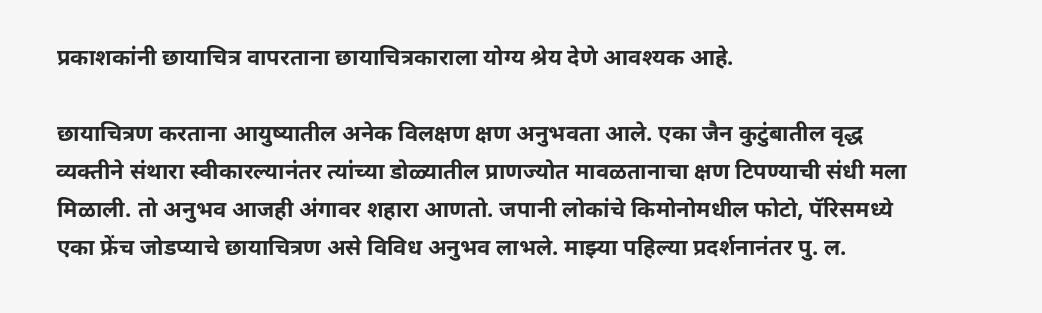प्रकाशकांनी छायाचित्र वापरताना छायाचित्रकाराला योग्य श्रेय देणे आवश्यक आहे.

छायाचित्रण करताना आयुष्यातील अनेक विलक्षण क्षण अनुभवता आले. एका जैन कुटुंबातील वृद्ध व्यक्तीने संथारा स्वीकारल्यानंतर त्यांच्या डोळ्यातील प्राणज्योत मावळतानाचा क्षण टिपण्याची संधी मला मिळाली. तो अनुभव आजही अंगावर शहारा आणतो. जपानी लोकांचे किमोनोमधील फोटो, पॅरिसमध्ये एका फ्रेंच जोडप्याचे छायाचित्रण असे विविध अनुभव लाभले. माझ्या पहिल्या प्रदर्शनानंतर पु. ल.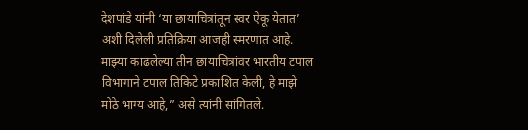देशपांडे यांनी ‘या छायाचित्रांतून स्वर ऐकू येतात’ अशी दिलेली प्रतिक्रिया आजही स्मरणात आहे. माझ्या काढलेल्या तीन छायाचित्रांवर भारतीय टपाल विभागाने टपाल तिकिटे प्रकाशित केली, हे माझे मोठे भाग्य आहे,” असे त्यांनी सांगितले.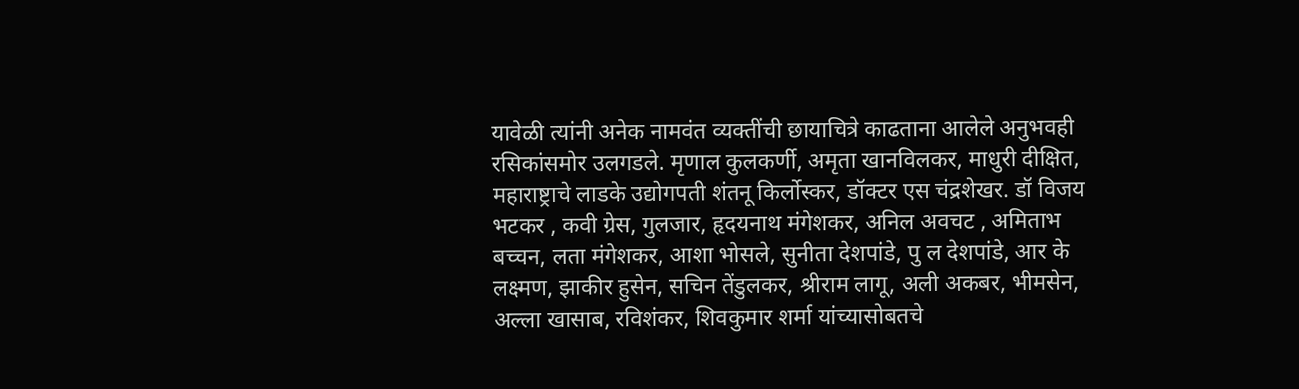यावेळी त्यांनी अनेक नामवंत व्यक्तींची छायाचित्रे काढताना आलेले अनुभवही रसिकांसमोर उलगडले. मृणाल कुलकर्णी, अमृता खानविलकर, माधुरी दीक्षित, महाराष्ट्राचे लाडके उद्योगपती शंतनू किर्लोस्कर, डॉक्टर एस चंद्रशेखर. डॉ विजय भटकर , कवी ग्रेस, गुलजार, हृदयनाथ मंगेशकर, अनिल अवचट , अमिताभ बच्चन, लता मंगेशकर, आशा भोसले, सुनीता देशपांडे, पु ल देशपांडे, आर के लक्ष्मण, झाकीर हुसेन, सचिन तेंडुलकर, श्रीराम लागू, अली अकबर, भीमसेन, अल्ला खासाब, रविशंकर, शिवकुमार शर्मा यांच्यासोबतचे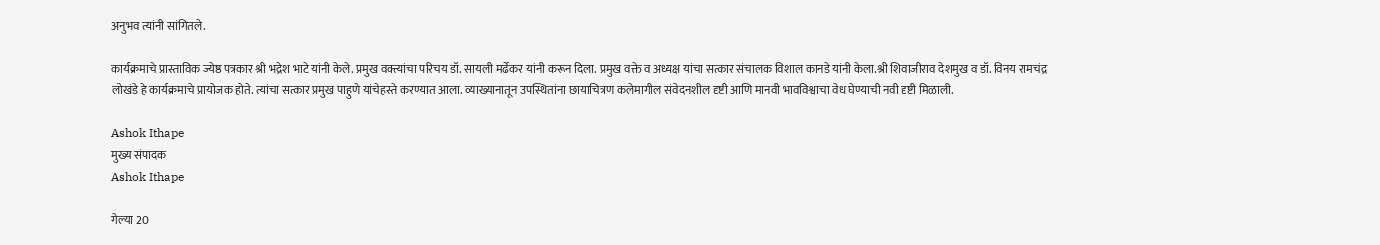अनुभव त्यांनी सांगितले.

कार्यक्रमाचे प्रास्ताविक ज्येष्ठ पत्रकार श्री भद्रेश भाटे यांनी केले. प्रमुख वक्त्यांचा परिचय डॉ. सायली मर्ढेकर यांनी करून दिला. प्रमुख वक्ते व अध्यक्ष यांचा सत्कार संचालक विशाल कानडे यांनी केला.श्री शिवाजीराव देशमुख व डॉ. विनय रामचंद्र लोखंडे हे कार्यक्रमाचे प्रायोजक होते. त्यांचा सत्कार प्रमुख पाहुणे यांचेहस्ते करण्यात आला. व्याख्यानातून उपस्थितांना छायाचित्रण कलेमागील संवेदनशील दृष्टी आणि मानवी भावविश्वाचा वेध घेण्याची नवी दृष्टी मिळाली.

Ashok Ithape
मुख्य संपादक
Ashok Ithape

गेल्या 20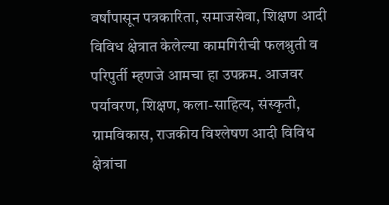वर्षांपासून पत्रकारिता, समाजसेवा, शिक्षण आदी विविध क्षेत्रात केलेल्या कामगिरीची फलश्रुती व परिपुर्ती म्हणजे आमचा हा उपक्रम. आजवर पर्यावरण, शिक्षण, कला-साहित्य, संस्कृती, ग्रामविकास, राजकीय विश्लेषण आदी विविध क्षेत्रांचा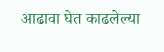आढावा घेत काढलेल्या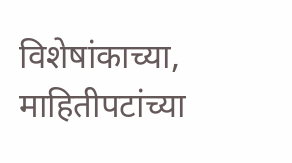विशेषांकाच्या, माहितीपटांच्या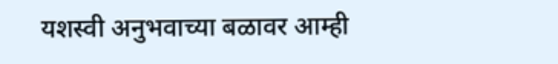यशस्वी अनुभवाच्या बळावर आम्ही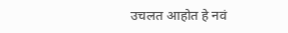उचलत आहोत हे नवं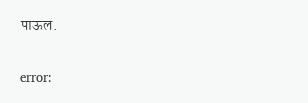पाऊल.

error: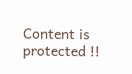Content is protected !!